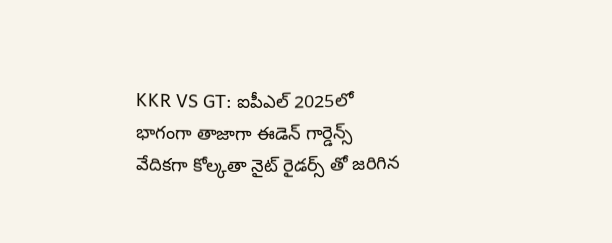KKR VS GT: ఐపీఎల్ 2025లో భాగంగా తాజాగా ఈడెన్ గార్డెన్స్ వేదికగా కోల్కతా నైట్ రైడర్స్ తో జరిగిన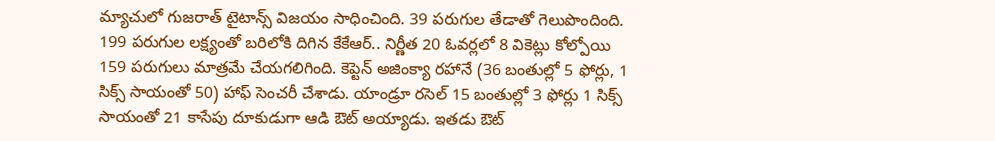మ్యాచులో గుజరాత్ టైటాన్స్ విజయం సాధించింది. 39 పరుగుల తేడాతో గెలుపొందింది.
199 పరుగుల లక్ష్యంతో బరిలోకి దిగిన కేకేఆర్.. నిర్ణీత 20 ఓవర్లలో 8 వికెట్లు కోల్పోయి 159 పరుగులు మాత్రమే చేయగలిగింది. కెప్టెన్ అజింక్యా రహానే (36 బంతుల్లో 5 ఫోర్లు, 1 సిక్స్ సాయంతో 50) హాఫ్ సెంచరీ చేశాడు. యాండ్రూ రసెల్ 15 బంతుల్లో 3 ఫోర్లు 1 సిక్స్ సాయంతో 21 కాసేపు దూకుడుగా ఆడి ఔట్ అయ్యాడు. ఇతడు ఔట్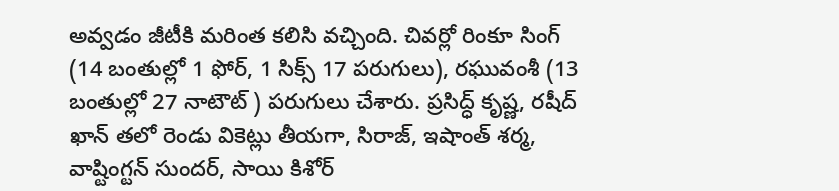అవ్వడం జీటీకి మరింత కలిసి వచ్చింది. చివర్లో రింకూ సింగ్ (14 బంతుల్లో 1 ఫోర్, 1 సిక్స్ 17 పరుగులు), రఘువంశీ (13 బంతుల్లో 27 నాటౌట్ ) పరుగులు చేశారు. ప్రసిద్ధ్ కృష్ణ, రషీద్ ఖాన్ తలో రెండు వికెట్లు తీయగా, సిరాజ్, ఇషాంత్ శర్మ, వాష్టింగ్టన్ సుందర్, సాయి కిశోర్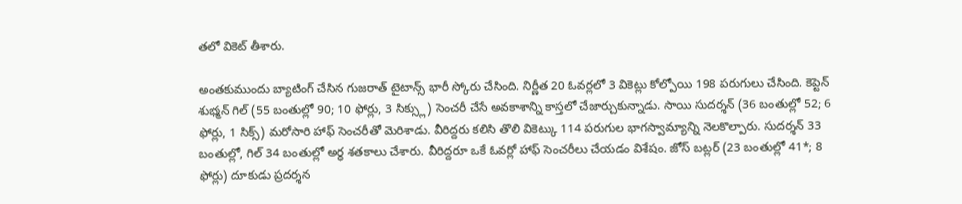తలో వికెట్ తీశారు.

అంతకుముందు బ్యాటింగ్ చేసిన గుజరాత్ టైటాన్స్ భారీ స్కోరు చేసింది. నిర్ణీత 20 ఓవర్లలో 3 వికెట్లు కోల్పోయి 198 పరుగులు చేసింది. కెప్టెన్ శుభ్మన్ గిల్ (55 బంతుల్లో 90; 10 ఫోర్లు, 3 సిక్స్లు) సెంచరీ చేసే అవకాశాన్ని కాస్తలో చేజార్చుకున్నాడు. సాయి సుదర్శన్ (36 బంతుల్లో 52; 6 ఫోర్లు, 1 సిక్స్) మరోసారి హాఫ్ సెంచరీతో మెరిశాడు. వీరిద్దరు కలిసి తొలి వికెట్కు 114 పరుగుల భాగస్వామ్యాన్ని నెలకొల్పారు. సుదర్శన్ 33 బంతుల్లో, గిల్ 34 బంతుల్లో అర్ధ శతకాలు చేశారు. వీరిద్దరూ ఒకే ఓవర్లో హాఫ్ సెంచరీలు చేయడం విశేషం. జోస్ బట్లర్ (23 బంతుల్లో 41*; 8 ఫోర్లు) దూకుడు ప్రదర్శన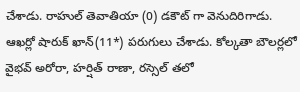చేశాడు. రాహుల్ తెవాతియా (0) డకౌట్ గా వెనుదిరిగాడు. ఆఖర్లో షారుక్ ఖాన్(11*) పరుగులు చేశాడు. కోల్కతా బౌలర్లలో వైభవ్ అరోరా, హర్షిత్ రాణా, రస్సెల్ తలో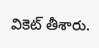వికెట్ తీశారు.